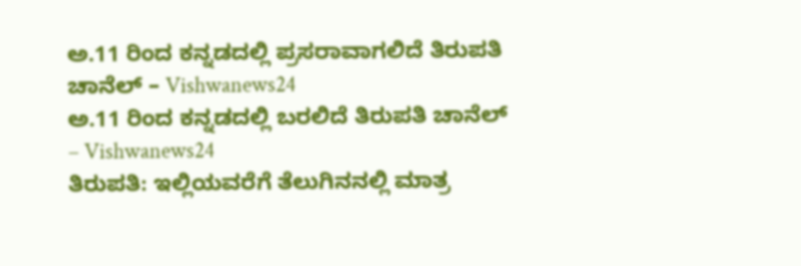ಅ.11 ರಿಂದ ಕನ್ನಡದಲ್ಲಿ ಪ್ರಸರಾವಾಗಲಿದೆ ತಿರುಪತಿ ಚಾನೆಲ್ – Vishwanews24
ಅ.11 ರಿಂದ ಕನ್ನಡದಲ್ಲಿ ಬರಲಿದೆ ತಿರುಪತಿ ಚಾನೆಲ್ – Vishwanews24
ತಿರುಪತಿ: ಇಲ್ಲಿಯವರೆಗೆ ತೆಲುಗಿನನಲ್ಲಿ ಮಾತ್ರ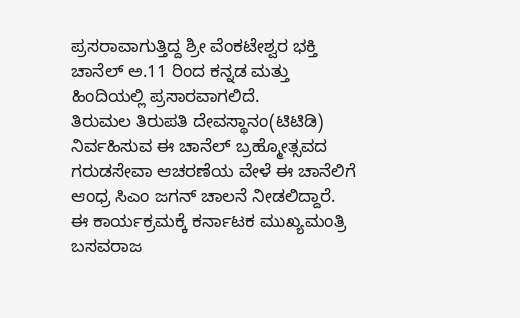ಪ್ರಸರಾವಾಗುತ್ತಿದ್ದ ಶ್ರೀ ವೆಂಕಟೇಶ್ವರ ಭಕ್ತಿ ಚಾನೆಲ್ ಅ.11 ರಿಂದ ಕನ್ನಡ ಮತ್ತು ಹಿಂದಿಯಲ್ಲಿ ಪ್ರಸಾರವಾಗಲಿದೆ.
ತಿರುಮಲ ತಿರುಪತಿ ದೇವಸ್ಥಾನಂ(ಟಿಟಿಡಿ) ನಿರ್ವಹಿಸುವ ಈ ಚಾನೆಲ್ ಬ್ರಹ್ಮೋತ್ಸವದ ಗರುಡಸೇವಾ ಆಚರಣೆಯ ವೇಳೆ ಈ ಚಾನೆಲಿಗೆ ಆಂಧ್ರ ಸಿಎಂ ಜಗನ್ ಚಾಲನೆ ನೀಡಲಿದ್ದಾರೆ.
ಈ ಕಾರ್ಯಕ್ರಮಕ್ಕೆ ಕರ್ನಾಟಕ ಮುಖ್ಯಮಂತ್ರಿ ಬಸವರಾಜ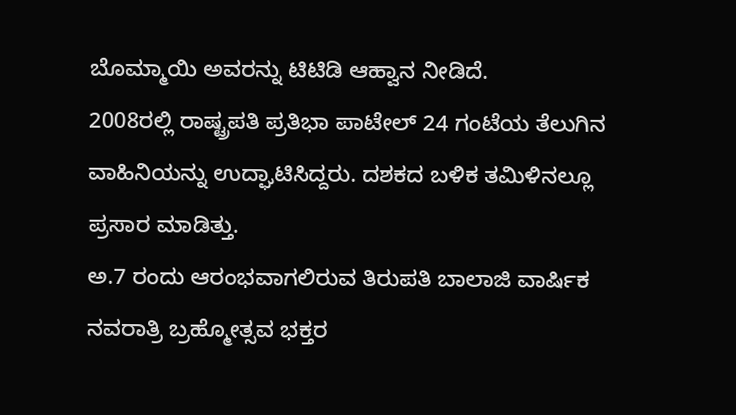ಬೊಮ್ಮಾಯಿ ಅವರನ್ನು ಟಿಟಿಡಿ ಆಹ್ವಾನ ನೀಡಿದೆ.
2008ರಲ್ಲಿ ರಾಷ್ಟ್ರಪತಿ ಪ್ರತಿಭಾ ಪಾಟೇಲ್ 24 ಗಂಟೆಯ ತೆಲುಗಿನ ವಾಹಿನಿಯನ್ನು ಉದ್ಘಾಟಿಸಿದ್ದರು. ದಶಕದ ಬಳಿಕ ತಮಿಳಿನಲ್ಲೂ ಪ್ರಸಾರ ಮಾಡಿತ್ತು.
ಅ.7 ರಂದು ಆರಂಭವಾಗಲಿರುವ ತಿರುಪತಿ ಬಾಲಾಜಿ ವಾರ್ಷಿಕ ನವರಾತ್ರಿ ಬ್ರಹ್ಮೋತ್ಸವ ಭಕ್ತರ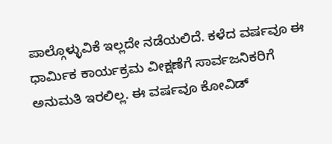ಪಾಲ್ಗೊಳ್ಳುವಿಕೆ ಇಲ್ಲದೇ ನಡೆಯಲಿದೆ. ಕಳೆದ ವರ್ಷವೂ ಈ ಧಾರ್ಮಿಕ ಕಾರ್ಯಕ್ರಮ ವೀಕ್ಷಣೆಗೆ ಸಾರ್ವಜನಿಕರಿಗೆ ಅನುಮತಿ ಇರಲಿಲ್ಲ. ಈ ವರ್ಷವೂ ಕೋವಿಡ್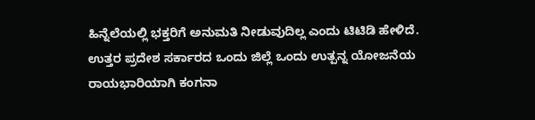ಹಿನ್ನೆಲೆಯಲ್ಲಿ ಭಕ್ತರಿಗೆ ಅನುಮತಿ ನೀಡುವುದಿಲ್ಲ ಎಂದು ಟಿಟಿಡಿ ಹೇಳಿದೆ.
ಉತ್ತರ ಪ್ರದೇಶ ಸರ್ಕಾರದ ಒಂದು ಜಿಲ್ಲೆ ಒಂದು ಉತ್ಪನ್ನ ಯೋಜನೆಯ ರಾಯಭಾರಿಯಾಗಿ ಕಂಗನಾ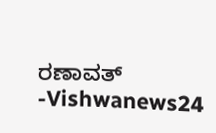ರಣಾವತ್ -Vishwanews24